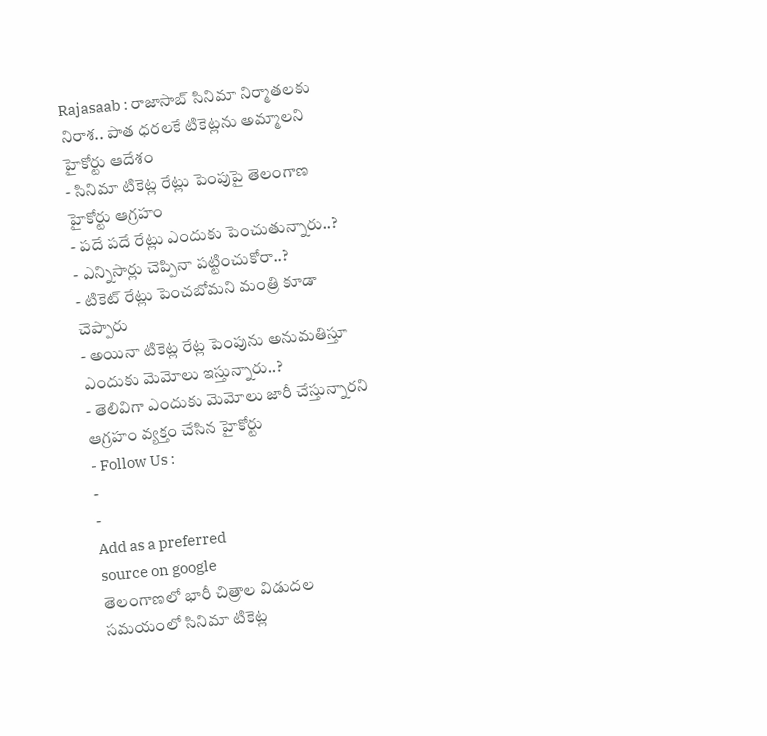Rajasaab : రాజాసాబ్ సినిమా నిర్మాతలకు నిరాశ.. పాత ధరలకే టికెట్లను అమ్మాలని హైకోర్టు ఆదేశం
- సినిమా టికెట్ల రేట్లు పెంపుపై తెలంగాణ హైకోర్టు ఆగ్రహం
- పదే పదే రేట్లు ఎందుకు పెంచుతున్నారు..?
- ఎన్నిసార్లు చెప్పినా పట్టించుకోరా..?
- టికెట్ రేట్లు పెంచబోమని మంత్రి కూడా చెప్పారు
- అయినా టికెట్ల రేట్ల పెంపును అనుమతిస్తూ ఎందుకు మెమోలు ఇస్తున్నారు..?
- తెలివిగా ఎందుకు మెమోలు జారీ చేస్తున్నారని ఆగ్రహం వ్యక్తం చేసిన హైకోర్టు
- Follow Us :
-
-
Add as a preferred
source on google
తెలంగాణలో భారీ చిత్రాల విడుదల సమయంలో సినిమా టికెట్ల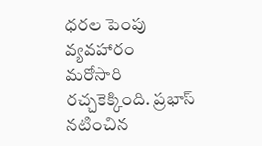ధరల పెంపు వ్యవహారం మరోసారి రచ్చకెక్కింది. ప్రభాస్ నటించిన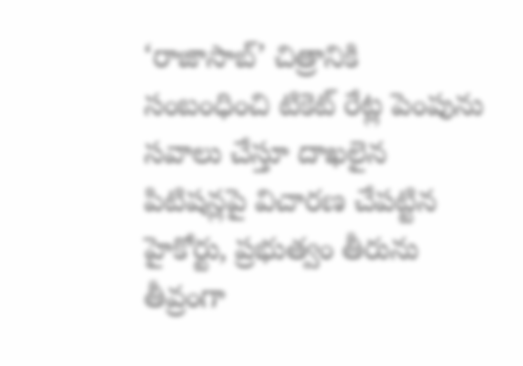‘రాజాసాబ్’ చిత్రానికి సంబంధించి టికెట్ రేట్ల పెంపును సవాలు చేస్తూ దాఖలైన పిటిషన్లపై విచారణ చేపట్టిన హైకోర్టు, ప్రభుత్వం తీరును తీవ్రంగా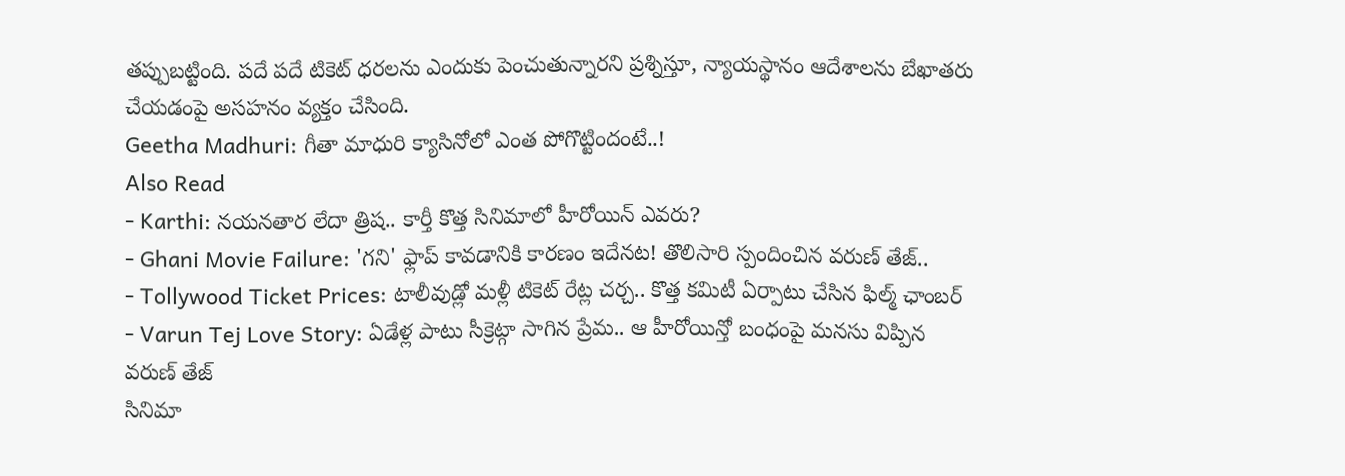తప్పుబట్టింది. పదే పదే టికెట్ ధరలను ఎందుకు పెంచుతున్నారని ప్రశ్నిస్తూ, న్యాయస్థానం ఆదేశాలను బేఖాతరు చేయడంపై అసహనం వ్యక్తం చేసింది.
Geetha Madhuri: గీతా మాధురి క్యాసినోలో ఎంత పోగొట్టిందంటే..!
Also Read
- Karthi: నయనతార లేదా త్రిష.. కార్తీ కొత్త సినిమాలో హీరోయిన్ ఎవరు?
- Ghani Movie Failure: 'గని' ఫ్లాప్ కావడానికి కారణం ఇదేనట! తొలిసారి స్పందించిన వరుణ్ తేజ్..
- Tollywood Ticket Prices: టాలీవుడ్లో మళ్లీ టికెట్ రేట్ల చర్చ.. కొత్త కమిటీ ఏర్పాటు చేసిన ఫిల్మ్ ఛాంబర్
- Varun Tej Love Story: ఏడేళ్ల పాటు సీక్రెట్గా సాగిన ప్రేమ.. ఆ హీరోయిన్తో బంధంపై మనసు విప్పిన వరుణ్ తేజ్
సినిమా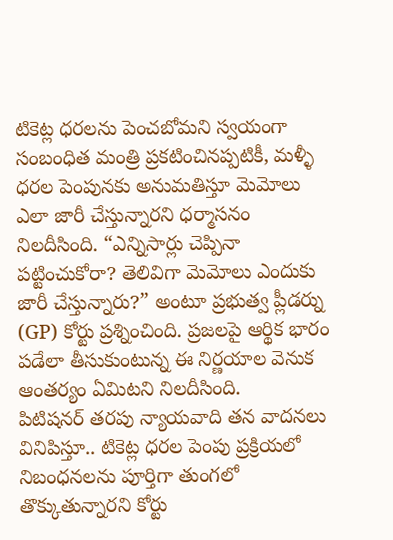టికెట్ల ధరలను పెంచబోమని స్వయంగా సంబంధిత మంత్రి ప్రకటించినప్పటికీ, మళ్ళీ ధరల పెంపునకు అనుమతిస్తూ మెమోలు ఎలా జారీ చేస్తున్నారని ధర్మాసనం నిలదీసింది. “ఎన్నిసార్లు చెప్పినా పట్టించుకోరా? తెలివిగా మెమోలు ఎందుకు జారీ చేస్తున్నారు?” అంటూ ప్రభుత్వ ప్లీడర్ను (GP) కోర్టు ప్రశ్నించింది. ప్రజలపై ఆర్థిక భారం పడేలా తీసుకుంటున్న ఈ నిర్ణయాల వెనుక ఆంతర్యం ఏమిటని నిలదీసింది.
పిటిషనర్ తరపు న్యాయవాది తన వాదనలు వినిపిస్తూ.. టికెట్ల ధరల పెంపు ప్రక్రియలో నిబంధనలను పూర్తిగా తుంగలో తొక్కుతున్నారని కోర్టు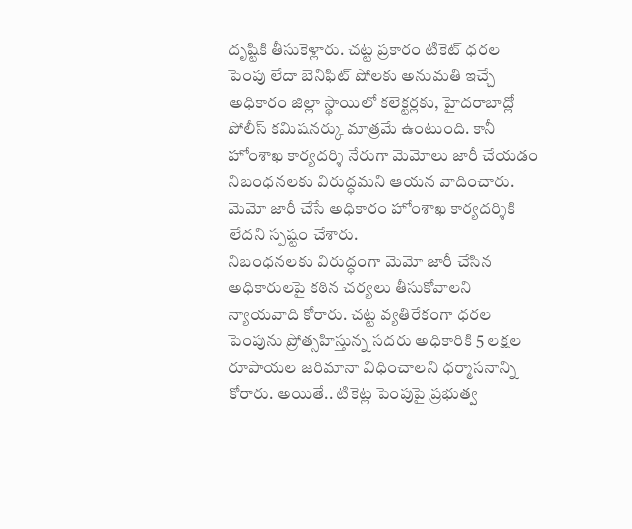దృష్టికి తీసుకెళ్లారు. చట్ట ప్రకారం టికెట్ ధరల పెంపు లేదా బెనిఫిట్ షోలకు అనుమతి ఇచ్చే అధికారం జిల్లా స్థాయిలో కలెక్టర్లకు, హైదరాబాద్లో పోలీస్ కమిషనర్కు మాత్రమే ఉంటుంది. కానీ హోంశాఖ కార్యదర్శి నేరుగా మెమోలు జారీ చేయడం నిబంధనలకు విరుద్ధమని ఆయన వాదించారు. మెమో జారీ చేసే అధికారం హోంశాఖ కార్యదర్శికి లేదని స్పష్టం చేశారు.
నిబంధనలకు విరుద్ధంగా మెమో జారీ చేసిన అధికారులపై కఠిన చర్యలు తీసుకోవాలని న్యాయవాది కోరారు. చట్ట వ్యతిరేకంగా ధరల పెంపును ప్రోత్సహిస్తున్న సదరు అధికారికి 5 లక్షల రూపాయల జరిమానా విధించాలని ధర్మాసనాన్ని కోరారు. అయితే.. టికెట్ల పెంపుపై ప్రభుత్వ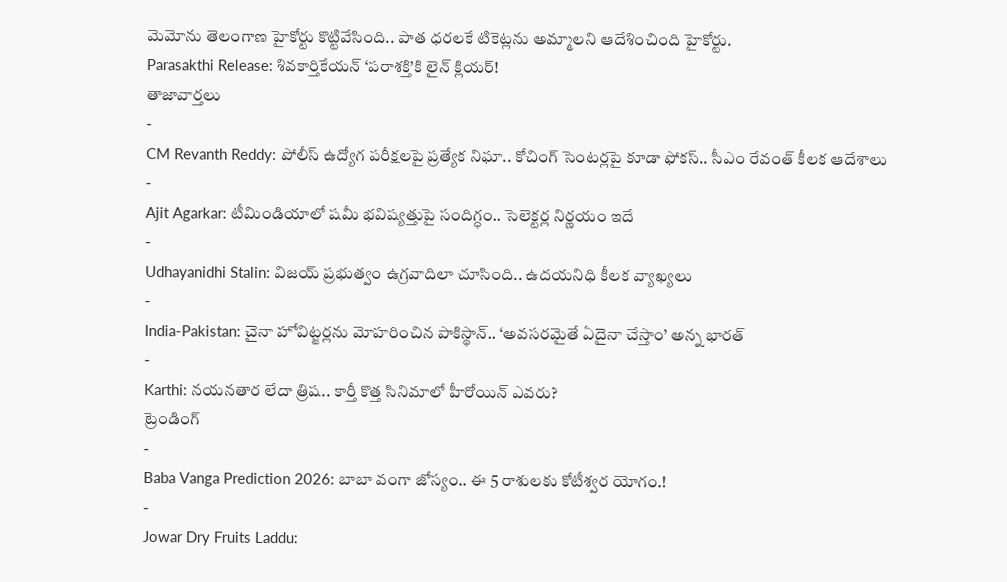మెమోను తెలంగాణ హైకోర్టు కొట్టివేసింది.. పాత ధరలకే టికెట్లను అమ్మాలని ఆదేశించింది హైకోర్టు.
Parasakthi Release: శివకార్తికేయన్ ‘పరాశక్తి’కి లైన్ క్లియర్!
తాజావార్తలు
-
CM Revanth Reddy: పోలీస్ ఉద్యోగ పరీక్షలపై ప్రత్యేక నిఘా.. కోచింగ్ సెంటర్లపై కూడా ఫోకస్.. సీఎం రేవంత్ కీలక ఆదేశాలు
-
Ajit Agarkar: టీమిండియాలో షమీ భవిష్యత్తుపై సందిగ్ధం.. సెలెక్టర్ల నిర్ణయం ఇదే
-
Udhayanidhi Stalin: విజయ్ ప్రభుత్వం ఉగ్రవాదిలా చూసింది.. ఉదయనిధి కీలక వ్యాఖ్యలు
-
India-Pakistan: చైనా హోవిట్జర్లను మోహరించిన పాకిస్థాన్.. ‘అవసరమైతే ఏదైనా చేస్తాం’ అన్న భారత్
-
Karthi: నయనతార లేదా త్రిష.. కార్తీ కొత్త సినిమాలో హీరోయిన్ ఎవరు?
ట్రెండింగ్
-
Baba Vanga Prediction 2026: బాబా వంగా జోస్యం.. ఈ 5 రాశులకు కోటీశ్వర యోగం.!
-
Jowar Dry Fruits Laddu: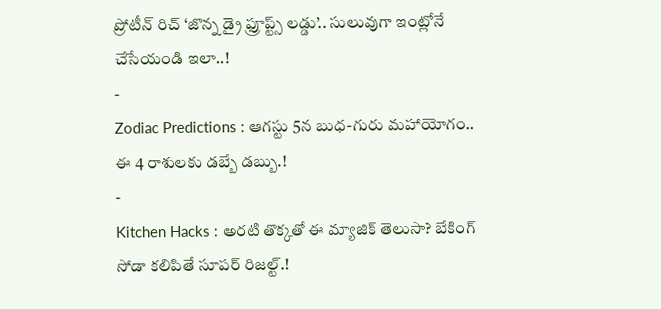ప్రోటీన్ రిచ్ ‘జొన్న డ్రై ఫ్రూప్ట్స్ లడ్డు’.. సులువుగా ఇంట్లోనే చేసేయండి ఇలా..!
-
Zodiac Predictions : ఆగస్టు 5న బుధ-గురు మహాయోగం.. ఈ 4 రాశులకు డబ్బే డబ్బు.!
-
Kitchen Hacks : అరటి తొక్కతో ఈ మ్యాజిక్ తెలుసా? బేకింగ్ సోడా కలిపితే సూపర్ రిజల్ట్.!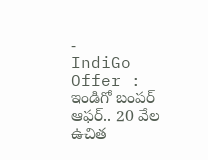-
IndiGo Offer : ఇండిగో బంపర్ ఆఫర్.. 20 వేల ఉచిత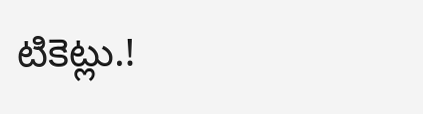టికెట్లు.!